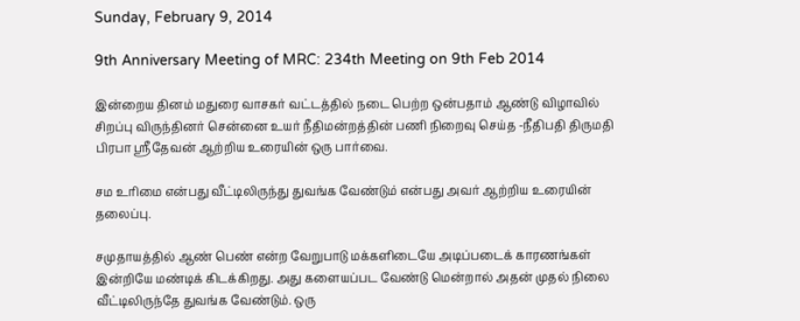Sunday, February 9, 2014

9th Anniversary Meeting of MRC: 234th Meeting on 9th Feb 2014

இன்றைய தினம் மதுரை வாசகர் வட்டத்தில் நடை பெற்ற ஒன்பதாம் ஆண்டு விழாவில்  சிறப்பு விருந்தினர் சென்னை உயர் நீதிமன்றத்தின் பணி நிறைவு செய்த -நீதிபதி திருமதி பிரபா ஸ்ரீதேவன் ஆற்றிய உரையின் ஒரு பார்வை.

சம உரிமை என்பது வீட்டிலிருந்து துவங்க வேண்டும் என்பது அவர் ஆற்றிய உரையின் தலைப்பு.

சமுதாயத்தில் ஆண் பெண் என்ற வேறுபாடு மக்களிடையே அடிப்படைக் காரணங்கள் இன்றியே மண்டிக் கிடக்கிறது. அது களையப்பட வேண்டு மென்றால் அதன் முதல் நிலை வீட்டிலிருந்தே துவங்க வேண்டும். ஒரு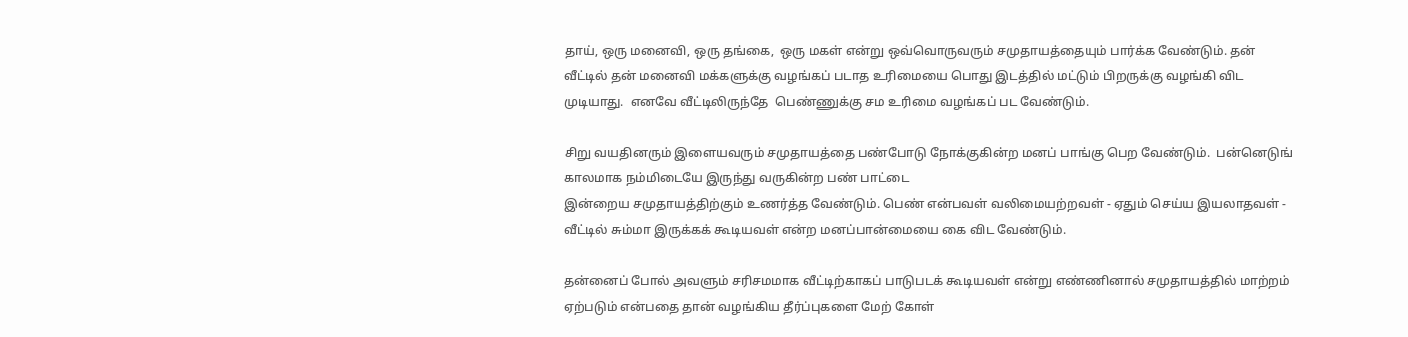தாய், ஒரு மனைவி, ஒரு தங்கை,  ஒரு மகள் என்று ஒவ்வொருவரும் சமுதாயத்தையும் பார்க்க வேண்டும். தன் வீட்டில் தன் மனைவி மக்களுக்கு வழங்கப் படாத உரிமையை பொது இடத்தில் மட்டும் பிறருக்கு வழங்கி விட முடியாது.  எனவே வீட்டிலிருந்தே  பெண்ணுக்கு சம உரிமை வழங்கப் பட வேண்டும்.

சிறு வயதினரும் இளையவரும் சமுதாயத்தை பண்போடு நோக்குகின்ற மனப் பாங்கு பெற வேண்டும்.  பன்னெடுங் காலமாக நம்மிடையே இருந்து வருகின்ற பண் பாட்டை
இன்றைய சமுதாயத்திற்கும் உணர்த்த வேண்டும். பெண் என்பவள் வலிமையற்றவள் - ஏதும் செய்ய இயலாதவள் - வீட்டில் சும்மா இருக்கக் கூடியவள் என்ற மனப்பான்மையை கை விட வேண்டும்.

தன்னைப் போல் அவளும் சரிசமமாக வீட்டிற்காகப் பாடுபடக் கூடியவள் என்று எண்ணினால் சமுதாயத்தில் மாற்றம் ஏற்படும் என்பதை தான் வழங்கிய தீர்ப்புகளை மேற் கோள்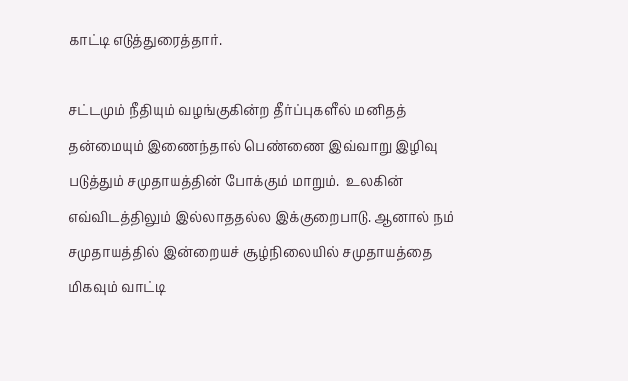காட்டி எடுத்துரைத்தார்.

சட்டமும் நீதியும் வழங்குகின்ற தீர்ப்புகளீல் மனிதத் தன்மையும் இணைந்தால் பெண்ணை இவ்வாறு இழிவு படுத்தும் சமுதாயத்தின் போக்கும் மாறும்.  உலகின் எவ்விடத்திலும் இல்லாததல்ல இக்குறைபாடு. ஆனால் நம் சமுதாயத்தில் இன்றையச் சூழ்நிலையில் சமுதாயத்தை மிகவும் வாட்டி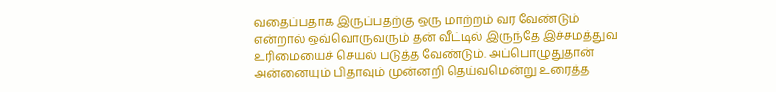வதைப்பதாக இருப்பதற்கு ஒரு மாற்றம் வர வேண்டும் என்றால் ஒவ்வொருவரும் தன் வீட்டில் இருந்தே இச்சமத்துவ உரிமையைச் செயல் படுத்த வேண்டும். அப்பொழுதுதான் அன்னையும் பிதாவும் முன்னறி தெய்வமென்று உரைத்த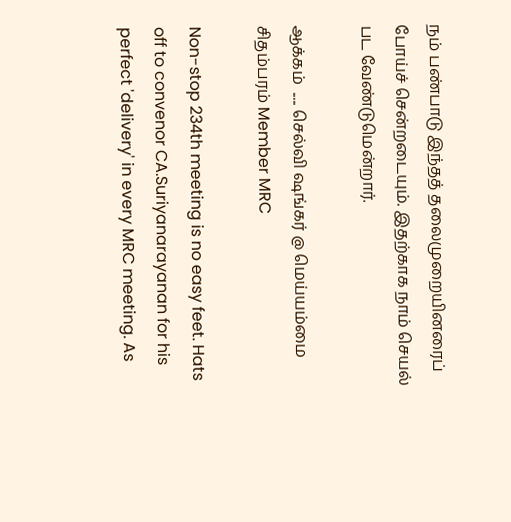நம் பண்பாடு இந்தத் தலைமுறையினரைப் போய்ச் சென்றடையும். இதற்காக நாம் செயல் பட வேண்டுமென்றார்.

ஆக்கம்  ..... செல்வி ஷங்கர் @ மெய்யம்மை சிதம்பரம் Member MRC

Non-stop 234th meeting is no easy feet. Hats off to convenor CA.Suriyanarayanan for his perfect 'delivery' in every MRC meeting. As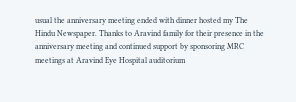usual the anniversary meeting ended with dinner hosted my The Hindu Newspaper. Thanks to Aravind family for their presence in the anniversary meeting and continued support by sponsoring MRC meetings at Aravind Eye Hospital auditorium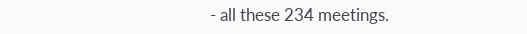- all these 234 meetings.